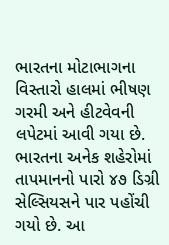ભારતના મોટાભાગના વિસ્તારો હાલમાં ભીષણ ગરમી અને હીટવેવની લપેટમાં આવી ગયા છે. ભારતના અનેક શહેરોમાં તાપમાનનો પારો ૪૭ ડિગ્રી સેલ્સિયસને પાર પહોંચી ગયો છે. આ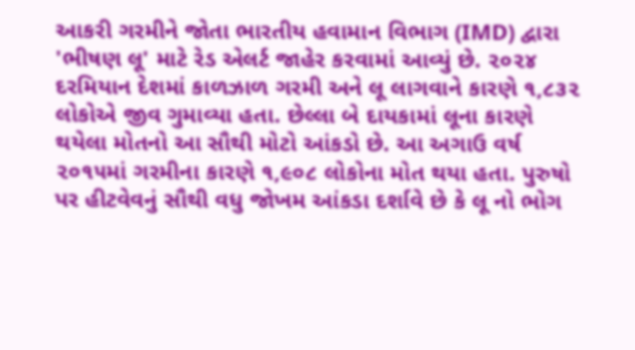આકરી ગરમીને જોતા ભારતીય હવામાન વિભાગ (IMD) દ્વારા 'ભીષણ લૂ' માટે રેડ એલર્ટ જાહેર કરવામાં આવ્યું છે. ૨૦૨૪ દરમિયાન દેશમાં કાળઝાળ ગરમી અને લૂ લાગવાને કારણે ૧,૮૩૨ લોકોએ જીવ ગુમાવ્યા હતા. છેલ્લા બે દાયકામાં લૂના કારણે થયેલા મોતનો આ સૌથી મોટો આંકડો છે. આ અગાઉ વર્ષ ૨૦૧૫માં ગરમીના કારણે ૧,૯૦૮ લોકોના મોત થયા હતા. પુરુષો પર હીટવેવનું સૌથી વધુ જોખમ આંકડા દર્શાવે છે કે લૂ નો ભોગ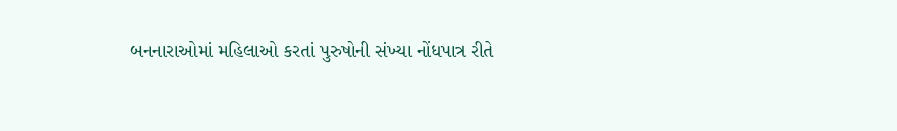બનનારાઓમાં મહિલાઓ કરતાં પુરુષોની સંખ્યા નોંધપાત્ર રીતે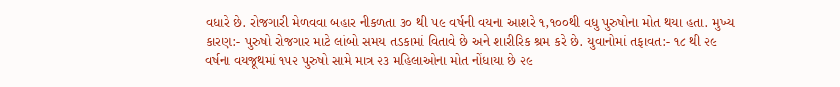વધારે છે. રોજગારી મેળવવા બહાર નીકળતા ૩૦ થી ૫૯ વર્ષની વયના આશરે ૧,૧૦૦થી વધુ પુરુષોના મોત થયા હતા. મુખ્ય કારણ:- પુરુષો રોજગાર માટે લાંબો સમય તડકામાં વિતાવે છે અને શારીરિક શ્રમ કરે છે. યુવાનોમાં તફાવત:- ૧૮ થી ૨૯ વર્ષના વયજૂથમાં ૧૫૨ પુરુષો સામે માત્ર ૨૩ મહિલાઓના મોત નોંધાયા છે ૨૯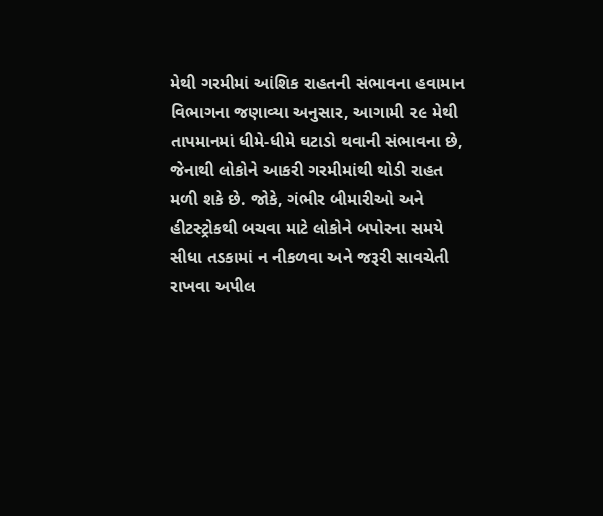મેથી ગરમીમાં આંશિક રાહતની સંભાવના હવામાન વિભાગના જણાવ્યા અનુસાર, આગામી ૨૯ મેથી તાપમાનમાં ધીમે-ધીમે ઘટાડો થવાની સંભાવના છે, જેનાથી લોકોને આકરી ગરમીમાંથી થોડી રાહત મળી શકે છે. જોકે, ગંભીર બીમારીઓ અને હીટસ્ટ્રોકથી બચવા માટે લોકોને બપોરના સમયે સીધા તડકામાં ન નીકળવા અને જરૂરી સાવચેતી રાખવા અપીલ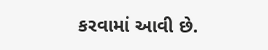કરવામાં આવી છે.